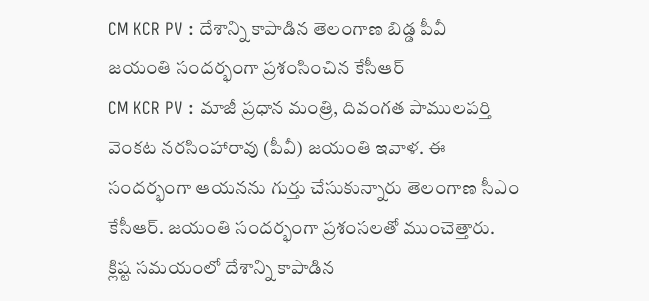CM KCR PV : దేశాన్ని కాపాడిన తెలంగాణ బిడ్డ పీవీ
జయంతి సందర్భంగా ప్రశంసించిన కేసీఆర్
CM KCR PV : మాజీ ప్రధాన మంత్రి, దివంగత పాములపర్తి వెంకట నరసింహారావు (పీవీ) జయంతి ఇవాళ. ఈ సందర్భంగా ఆయనను గుర్తు చేసుకున్నారు తెలంగాణ సీఎం కేసీఆర్. జయంతి సందర్భంగా ప్రశంసలతో ముంచెత్తారు. క్లిష్ట సమయంలో దేశాన్ని కాపాడిన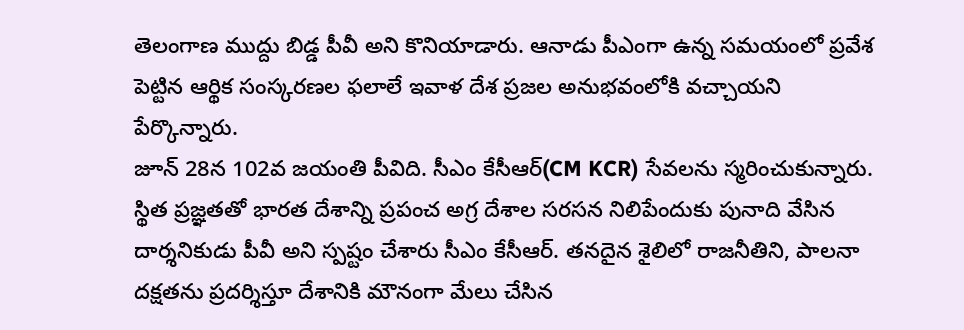తెలంగాణ ముద్దు బిడ్డ పీవీ అని కొనియాడారు. ఆనాడు పీఎంగా ఉన్న సమయంలో ప్రవేశ పెట్టిన ఆర్థిక సంస్కరణల ఫలాలే ఇవాళ దేశ ప్రజల అనుభవంలోకి వచ్చాయని పేర్కొన్నారు.
జూన్ 28న 102వ జయంతి పీవిది. సీఎం కేసీఆర్(CM KCR) సేవలను స్మరించుకున్నారు. స్థిత ప్రజ్ఞతతో భారత దేశాన్ని ప్రపంచ అగ్ర దేశాల సరసన నిలిపేందుకు పునాది వేసిన దార్శనికుడు పీవీ అని స్పష్టం చేశారు సీఎం కేసీఆర్. తనదైన శైలిలో రాజనీతిని, పాలనా దక్షతను ప్రదర్శిస్తూ దేశానికి మౌనంగా మేలు చేసిన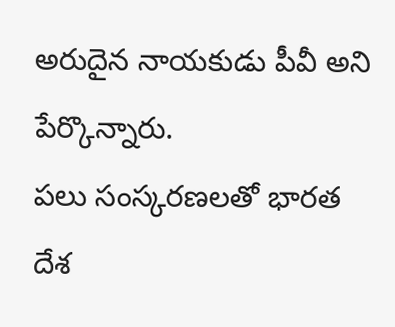అరుదైన నాయకుడు పీవీ అని పేర్కొన్నారు.
పలు సంస్కరణలతో భారత దేశ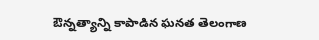ఔన్నత్యాన్ని కాపాడిన ఘనత తెలంగాణ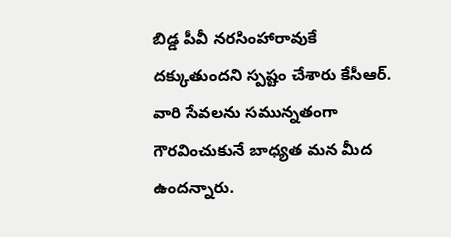బిడ్డ పీవీ నరసింహారావుకే దక్కుతుందని స్పష్టం చేశారు కేసీఆర్. వారి సేవలను సమున్నతంగా గౌరవించుకునే బాధ్యత మన మీద ఉందన్నారు.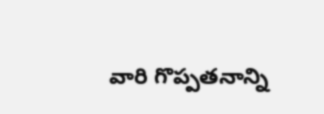వారి గొప్పతనాన్ని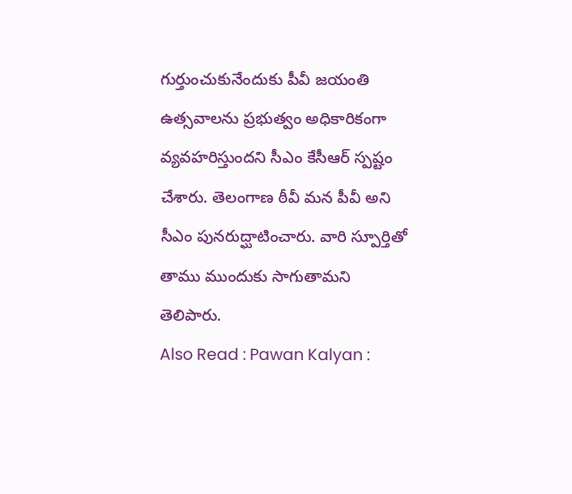గుర్తుంచుకునేందుకు పీవీ జయంతి ఉత్సవాలను ప్రభుత్వం అధికారికంగా వ్యవహరిస్తుందని సీఎం కేసీఆర్ స్పష్టం చేశారు. తెలంగాణ ఠీవీ మన పీవీ అని సీఎం పునరుద్ఘాటించారు. వారి స్పూర్తితో తాము ముందుకు సాగుతామని తెలిపారు.
Also Read : Pawan Kalyan :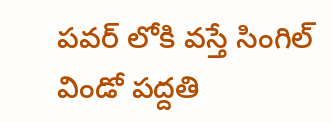పవర్ లోకి వస్తే సింగిల్ విండో పద్దతి